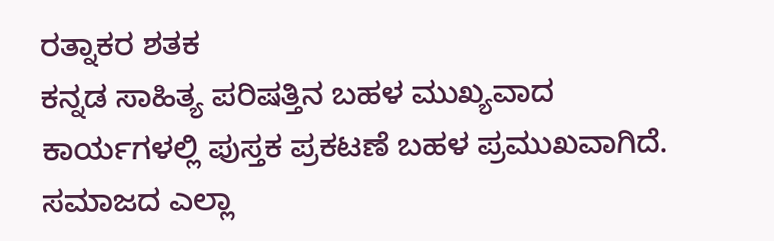ರತ್ನಾಕರ ಶತಕ
ಕನ್ನಡ ಸಾಹಿತ್ಯ ಪರಿಷತ್ತಿನ ಬಹಳ ಮುಖ್ಯವಾದ ಕಾರ್ಯಗಳಲ್ಲಿ ಪುಸ್ತಕ ಪ್ರಕಟಣೆ ಬಹಳ ಪ್ರಮುಖವಾಗಿದೆ. ಸಮಾಜದ ಎಲ್ಲಾ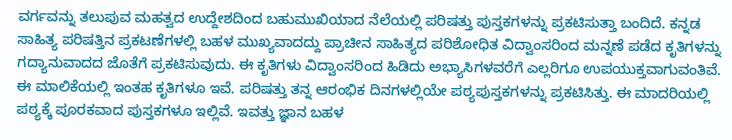ವರ್ಗವನ್ನು ತಲುಪುವ ಮಹತ್ವದ ಉದ್ದೇಶದಿಂದ ಬಹುಮುಖಿಯಾದ ನೆಲೆಯಲ್ಲಿ ಪರಿಷತ್ತು ಪುಸ್ತಕಗಳನ್ನು ಪ್ರಕಟಿಸುತ್ತಾ ಬಂದಿದೆ. ಕನ್ನಡ ಸಾಹಿತ್ಯ ಪರಿಷತ್ತಿನ ಪ್ರಕಟಣೆಗಳಲ್ಲಿ ಬಹಳ ಮುಖ್ಯವಾದದ್ದು ಪ್ರಾಚೀನ ಸಾಹಿತ್ಯದ ಪರಿಶೋಧಿತ ವಿದ್ವಾಂಸರಿಂದ ಮನ್ನಣೆ ಪಡೆದ ಕೃತಿಗಳನ್ನು ಗದ್ಯಾನುವಾದದ ಜೊತೆಗೆ ಪ್ರಕಟಿಸುವುದು. ಈ ಕೃತಿಗಳು ವಿದ್ವಾಂಸರಿಂದ ಹಿಡಿದು ಅಭ್ಯಾಸಿಗಳವರೆಗೆ ಎಲ್ಲರಿಗೂ ಉಪಯುಕ್ತವಾಗುವಂತಿವೆ. ಈ ಮಾಲಿಕೆಯಲ್ಲಿ ಇಂತಹ ಕೃತಿಗಳೂ ಇವೆ. ಪರಿಷತ್ತು ತನ್ನ ಆರಂಭಿಕ ದಿನಗಳಲ್ಲಿಯೇ ಪಠ್ಯಪುಸ್ತಕಗಳನ್ನು ಪ್ರಕಟಿಸಿತ್ತು. ಈ ಮಾದರಿಯಲ್ಲಿ ಪಠ್ಯಕ್ಕೆ ಪೂರಕವಾದ ಪುಸ್ತಕಗಳೂ ಇಲ್ಲಿವೆ. ಇವತ್ತು ಜ್ಞಾನ ಬಹಳ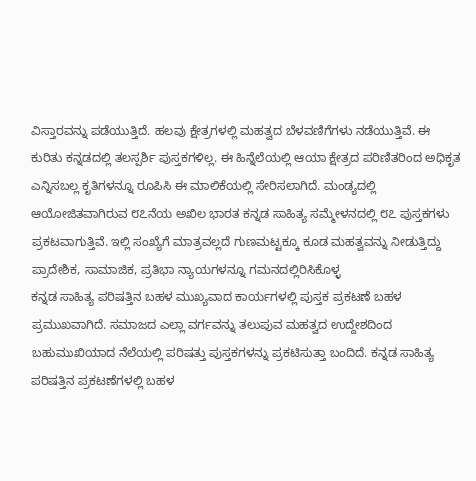ವಿಸ್ತಾರವನ್ನು ಪಡೆಯುತ್ತಿದೆ. ಹಲವು ಕ್ಷೇತ್ರಗಳಲ್ಲಿ ಮಹತ್ವದ ಬೆಳವಣಿಗೆಗಳು ನಡೆಯುತ್ತಿವೆ. ಈ ಕುರಿತು ಕನ್ನಡದಲ್ಲಿ ತಲಸ್ಪರ್ಶಿ ಪುಸ್ತಕಗಳಿಲ್ಲ. ಈ ಹಿನ್ನೆಲೆಯಲ್ಲಿ ಆಯಾ ಕ್ಷೇತ್ರದ ಪರಿಣಿತರಿಂದ ಅಧಿಕೃತ ಎನ್ನಿಸಬಲ್ಲ ಕೃತಿಗಳನ್ನೂ ರೂಪಿಸಿ ಈ ಮಾಲಿಕೆಯಲ್ಲಿ ಸೇರಿಸಲಾಗಿದೆ. ಮಂಡ್ಯದಲ್ಲಿ ಆಯೋಜಿತವಾಗಿರುವ ೮೭ನೆಯ ಅಖಿಲ ಭಾರತ ಕನ್ನಡ ಸಾಹಿತ್ಯ ಸಮ್ಮೇಳನದಲ್ಲಿ ೮೭ ಪುಸ್ತಕಗಳು ಪ್ರಕಟವಾಗುತ್ತಿವೆ. ಇಲ್ಲಿ ಸಂಖ್ಯೆಗೆ ಮಾತ್ರವಲ್ಲದೆ ಗುಣಮಟ್ಟಕ್ಕೂ ಕೂಡ ಮಹತ್ವವನ್ನು ನೀಡುತ್ತಿದ್ದು ಪ್ರಾದೇಶಿಕ, ಸಾಮಾಜಿಕ, ಪ್ರತಿಭಾ ನ್ಯಾಯಗಳನ್ನೂ ಗಮನದಲ್ಲಿರಿಸಿಕೊಳ್ಳ
ಕನ್ನಡ ಸಾಹಿತ್ಯ ಪರಿಷತ್ತಿನ ಬಹಳ ಮುಖ್ಯವಾದ ಕಾರ್ಯಗಳಲ್ಲಿ ಪುಸ್ತಕ ಪ್ರಕಟಣೆ ಬಹಳ ಪ್ರಮುಖವಾಗಿದೆ. ಸಮಾಜದ ಎಲ್ಲಾ ವರ್ಗವನ್ನು ತಲುಪುವ ಮಹತ್ವದ ಉದ್ದೇಶದಿಂದ ಬಹುಮುಖಿಯಾದ ನೆಲೆಯಲ್ಲಿ ಪರಿಷತ್ತು ಪುಸ್ತಕಗಳನ್ನು ಪ್ರಕಟಿಸುತ್ತಾ ಬಂದಿದೆ. ಕನ್ನಡ ಸಾಹಿತ್ಯ ಪರಿಷತ್ತಿನ ಪ್ರಕಟಣೆಗಳಲ್ಲಿ ಬಹಳ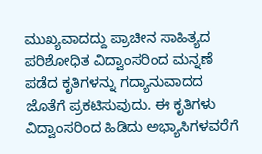ಮುಖ್ಯವಾದದ್ದು ಪ್ರಾಚೀನ ಸಾಹಿತ್ಯದ ಪರಿಶೋಧಿತ ವಿದ್ವಾಂಸರಿಂದ ಮನ್ನಣೆ ಪಡೆದ ಕೃತಿಗಳನ್ನು ಗದ್ಯಾನುವಾದದ ಜೊತೆಗೆ ಪ್ರಕಟಿಸುವುದು. ಈ ಕೃತಿಗಳು ವಿದ್ವಾಂಸರಿಂದ ಹಿಡಿದು ಅಭ್ಯಾಸಿಗಳವರೆಗೆ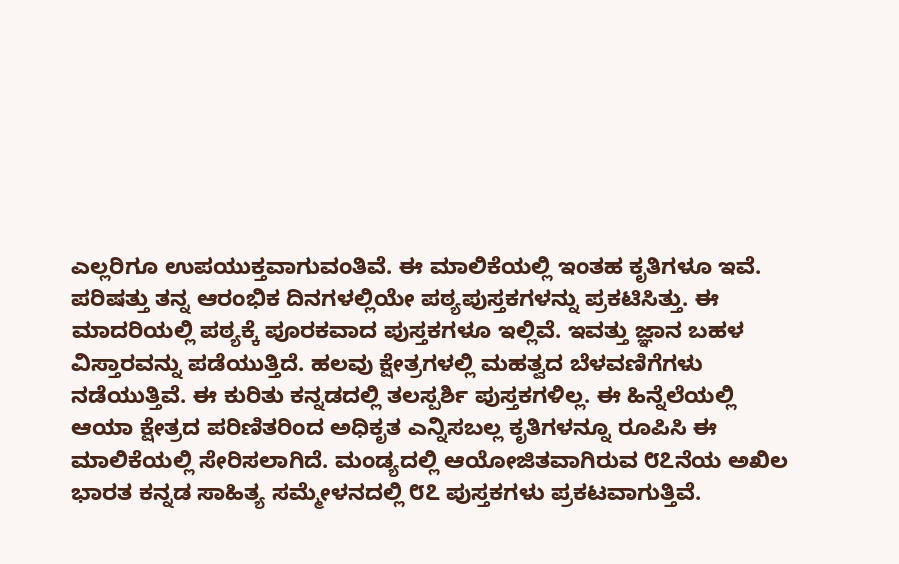ಎಲ್ಲರಿಗೂ ಉಪಯುಕ್ತವಾಗುವಂತಿವೆ. ಈ ಮಾಲಿಕೆಯಲ್ಲಿ ಇಂತಹ ಕೃತಿಗಳೂ ಇವೆ. ಪರಿಷತ್ತು ತನ್ನ ಆರಂಭಿಕ ದಿನಗಳಲ್ಲಿಯೇ ಪಠ್ಯಪುಸ್ತಕಗಳನ್ನು ಪ್ರಕಟಿಸಿತ್ತು. ಈ ಮಾದರಿಯಲ್ಲಿ ಪಠ್ಯಕ್ಕೆ ಪೂರಕವಾದ ಪುಸ್ತಕಗಳೂ ಇಲ್ಲಿವೆ. ಇವತ್ತು ಜ್ಞಾನ ಬಹಳ ವಿಸ್ತಾರವನ್ನು ಪಡೆಯುತ್ತಿದೆ. ಹಲವು ಕ್ಷೇತ್ರಗಳಲ್ಲಿ ಮಹತ್ವದ ಬೆಳವಣಿಗೆಗಳು ನಡೆಯುತ್ತಿವೆ. ಈ ಕುರಿತು ಕನ್ನಡದಲ್ಲಿ ತಲಸ್ಪರ್ಶಿ ಪುಸ್ತಕಗಳಿಲ್ಲ. ಈ ಹಿನ್ನೆಲೆಯಲ್ಲಿ ಆಯಾ ಕ್ಷೇತ್ರದ ಪರಿಣಿತರಿಂದ ಅಧಿಕೃತ ಎನ್ನಿಸಬಲ್ಲ ಕೃತಿಗಳನ್ನೂ ರೂಪಿಸಿ ಈ ಮಾಲಿಕೆಯಲ್ಲಿ ಸೇರಿಸಲಾಗಿದೆ. ಮಂಡ್ಯದಲ್ಲಿ ಆಯೋಜಿತವಾಗಿರುವ ೮೭ನೆಯ ಅಖಿಲ ಭಾರತ ಕನ್ನಡ ಸಾಹಿತ್ಯ ಸಮ್ಮೇಳನದಲ್ಲಿ ೮೭ ಪುಸ್ತಕಗಳು ಪ್ರಕಟವಾಗುತ್ತಿವೆ.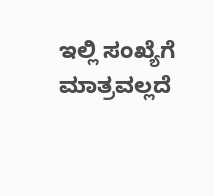ಇಲ್ಲಿ ಸಂಖ್ಯೆಗೆ ಮಾತ್ರವಲ್ಲದೆ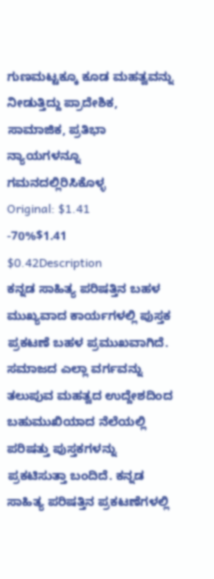ಗುಣಮಟ್ಟಕ್ಕೂ ಕೂಡ ಮಹತ್ವವನ್ನು ನೀಡುತ್ತಿದ್ದು ಪ್ರಾದೇಶಿಕ, ಸಾಮಾಜಿಕ, ಪ್ರತಿಭಾ ನ್ಯಾಯಗಳನ್ನೂ ಗಮನದಲ್ಲಿರಿಸಿಕೊಳ್ಳ
Original: $1.41
-70%$1.41
$0.42Description
ಕನ್ನಡ ಸಾಹಿತ್ಯ ಪರಿಷತ್ತಿನ ಬಹಳ ಮುಖ್ಯವಾದ ಕಾರ್ಯಗಳಲ್ಲಿ ಪುಸ್ತಕ ಪ್ರಕಟಣೆ ಬಹಳ ಪ್ರಮುಖವಾಗಿದೆ. ಸಮಾಜದ ಎಲ್ಲಾ ವರ್ಗವನ್ನು ತಲುಪುವ ಮಹತ್ವದ ಉದ್ದೇಶದಿಂದ ಬಹುಮುಖಿಯಾದ ನೆಲೆಯಲ್ಲಿ ಪರಿಷತ್ತು ಪುಸ್ತಕಗಳನ್ನು ಪ್ರಕಟಿಸುತ್ತಾ ಬಂದಿದೆ. ಕನ್ನಡ ಸಾಹಿತ್ಯ ಪರಿಷತ್ತಿನ ಪ್ರಕಟಣೆಗಳಲ್ಲಿ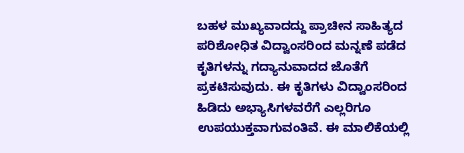ಬಹಳ ಮುಖ್ಯವಾದದ್ದು ಪ್ರಾಚೀನ ಸಾಹಿತ್ಯದ ಪರಿಶೋಧಿತ ವಿದ್ವಾಂಸರಿಂದ ಮನ್ನಣೆ ಪಡೆದ ಕೃತಿಗಳನ್ನು ಗದ್ಯಾನುವಾದದ ಜೊತೆಗೆ ಪ್ರಕಟಿಸುವುದು. ಈ ಕೃತಿಗಳು ವಿದ್ವಾಂಸರಿಂದ ಹಿಡಿದು ಅಭ್ಯಾಸಿಗಳವರೆಗೆ ಎಲ್ಲರಿಗೂ ಉಪಯುಕ್ತವಾಗುವಂತಿವೆ. ಈ ಮಾಲಿಕೆಯಲ್ಲಿ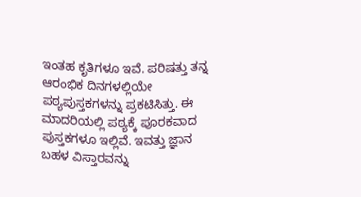ಇಂತಹ ಕೃತಿಗಳೂ ಇವೆ. ಪರಿಷತ್ತು ತನ್ನ ಆರಂಭಿಕ ದಿನಗಳಲ್ಲಿಯೇ ಪಠ್ಯಪುಸ್ತಕಗಳನ್ನು ಪ್ರಕಟಿಸಿತ್ತು. ಈ ಮಾದರಿಯಲ್ಲಿ ಪಠ್ಯಕ್ಕೆ ಪೂರಕವಾದ ಪುಸ್ತಕಗಳೂ ಇಲ್ಲಿವೆ. ಇವತ್ತು ಜ್ಞಾನ ಬಹಳ ವಿಸ್ತಾರವನ್ನು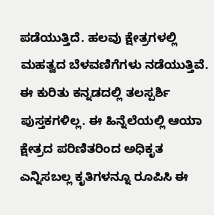ಪಡೆಯುತ್ತಿದೆ. ಹಲವು ಕ್ಷೇತ್ರಗಳಲ್ಲಿ ಮಹತ್ವದ ಬೆಳವಣಿಗೆಗಳು ನಡೆಯುತ್ತಿವೆ. ಈ ಕುರಿತು ಕನ್ನಡದಲ್ಲಿ ತಲಸ್ಪರ್ಶಿ ಪುಸ್ತಕಗಳಿಲ್ಲ. ಈ ಹಿನ್ನೆಲೆಯಲ್ಲಿ ಆಯಾ ಕ್ಷೇತ್ರದ ಪರಿಣಿತರಿಂದ ಅಧಿಕೃತ ಎನ್ನಿಸಬಲ್ಲ ಕೃತಿಗಳನ್ನೂ ರೂಪಿಸಿ ಈ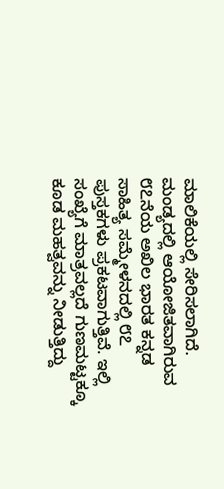ಮಾಲಿಕೆಯಲ್ಲಿ ಸೇರಿಸಲಾಗಿದೆ. ಮಂಡ್ಯದಲ್ಲಿ ಆಯೋಜಿತವಾಗಿರುವ ೮೭ನೆಯ ಅಖಿಲ ಭಾರತ ಕನ್ನಡ ಸಾಹಿತ್ಯ ಸಮ್ಮೇಳನದಲ್ಲಿ ೮೭ ಪುಸ್ತಕಗಳು ಪ್ರಕಟವಾಗುತ್ತಿವೆ. ಇಲ್ಲಿ ಸಂಖ್ಯೆಗೆ ಮಾತ್ರವಲ್ಲದೆ ಗುಣಮಟ್ಟಕ್ಕೂ ಕೂಡ ಮಹತ್ವವನ್ನು ನೀಡುತ್ತಿದ್ದು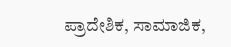ಪ್ರಾದೇಶಿಕ, ಸಾಮಾಜಿಕ,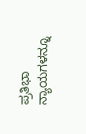ಪ್ರತಿಭಾ ನ್ಯಾಯಗಳನ್ನೂ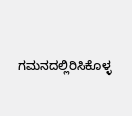ಗಮನದಲ್ಲಿರಿಸಿಕೊಳ್ಳ